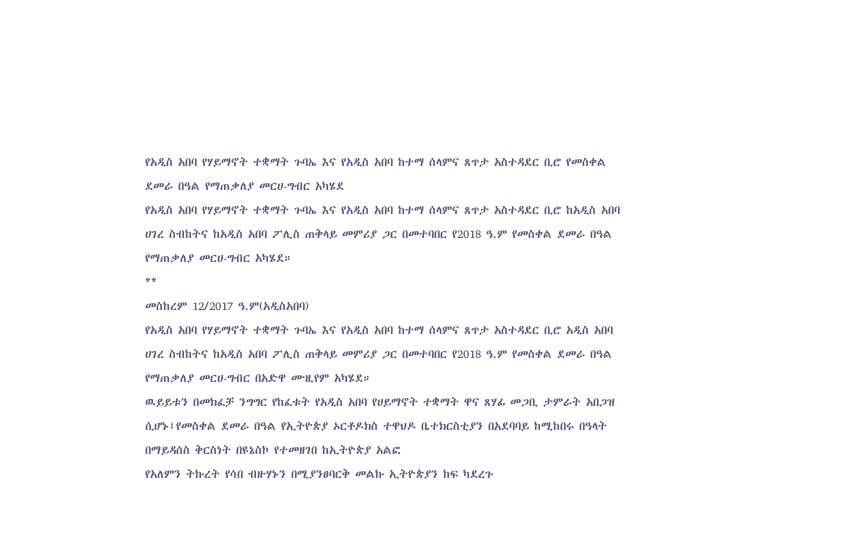የአዲስ አበባ የሃይማኖት ተቋማት ጉባኤ እና የአዲስ አበባ ከተማ ሰላምና ጸጥታ አስተዳደር ቢሮ የመስቀል ደመራ በዓል የማጠቃለያ መርሀ-ግብር አካሄደ
የአዲስ አበባ የሃይማኖት ተቋማት ጉባኤ እና የአዲስ አበባ ከተማ ሰላምና ጸጥታ አስተዳደር ቢሮ ከአዲስ አበባ ሀገረ ስብከትና ከአዲስ አበባ ፖሊስ ጠቅላይ መምሪያ ጋር በመተባበር የ2018 ዓ.ም የመስቀል ደመራ በዓል የማጠቃለያ መርሀ-ግብር አካሄደ።
**
መስከረም 12/2017 ዓ.ም(አዲስአበባ)
የአዲስ አበባ የሃይማኖት ተቋማት ጉባኤ እና የአዲስ አበባ ከተማ ሰላምና ጸጥታ አስተዳደር ቢሮ አዲስ አበባ ሀገረ ስብከትና ከአዲስ አበባ ፖሊስ ጠቅላይ መምሪያ ጋር በመተባበር የ2018 ዓ.ም የመስቀል ደመራ በዓል የማጠቃለያ መርሀ-ግብር በአድዋ ሙዚየም አካሄደ።
ዉይይቱን በመክፈቻ ንግግር የከፈቱት የአዲስ አበባ የሀይማኖት ተቋማት ዋና ጸሃፊ መጋቢ ታምራት አበጋዝ ሲሆኑ፤የመስቀል ደመራ በዓል የኢትዮጵያ ኦርቶዶክስ ተዋህዶ ቤተክርስቲያን በአደባባይ ከሚከበሩ በዓላት በማይዳሰስ ቅርስነት በዩኔስኮ የተመዘገበ ከኢትዮጵያ አልፎ
የአለምን ትኩረት የሳበ ብዙሃኑን በሚያንፀባርቅ መልኩ ኢትዮጵያን ከፍ ካደረጉ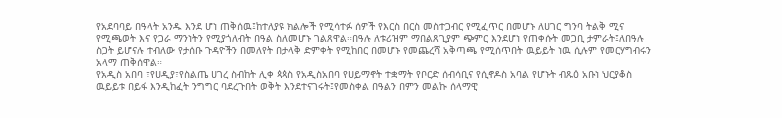የአደባባይ በዓላት አንዱ እንደ ሆነ ጠቅሰዉ፤ከተለያዩ ክልሎች የሚሳተፉ ሰዎች የእርስ በርስ መስተጋብር የሚፈጥር በመሆኑ ለሀገር ግንባ ትልቅ ሚና የሚጫወት እና የጋራ ማንነትን የሚያጎለብት በዓል ስለመሆኑ ገልጸዋል።በዓሉ ለቱሪዝም ማበልጸጊያም ጭምር እንደሆነ የጠቀሱት መጋቢ ታምራት፤ለበዓሉ ስጋት ይሆናሉ ተብለው የታሰቡ ጉዳዮችን በመለየት በታላቅ ድምቀት የሚከበር በመሆኑ የመጨረሻ አቅጣጫ የሚሰጥበት ዉይይት ነዉ ሲሉም የመርሃግብሩን አላማ ጠቅሰዋል።
የአዲስ አበባ ፣የሀዲያ፣የስልጤ ሀገረ ስብከት ሊቀ ጳጳስ የአዲስአበባ የሀይማኖት ተቋማት የቦርድ ሰብሳቢና የሲኖዶስ አባል የሆኑት ብጹዕ አቡነ ህርያቆስ ዉይይቱ በይፋ እንዲከፈት ንግግር ባደረጉበት ወቅት እንደተናገሩት፤የመስቀል በዓልን በምን መልኩ ሰላማዊ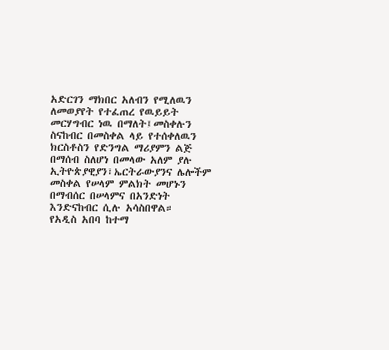አድርገን ማክበር አለብን የሚለዉን ለመወያየት የተፈጠረ የዉይይት መርሃግብር ነዉ በማለት፤መስቀሉን ስናከብር በመስቀል ላይ የተሰቀለዉን ክርስቶስን የድንግል ማሪያምን ልጅ በማሰብ ስለሆነ በመላው አለም ያሉ ኢትዮጵያዊያን፣ኤርትራውያንና ሌሎችም መስቀል የሠላም ምልክት መሆኑን በማብሰር በሠላምና በአንድነት እንድናከብር ሲሉ አሳስበዋል።
የአዲስ አበባ ከተማ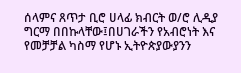ሰላምና ጸጥታ ቢሮ ሀላፊ ክብርት ወ/ሮ ሊዲያ ግርማ በበኩላቸው፤በሀገራችን የአብሮነት እና የመቻቻል ካስማ የሆኑ ኢትዮጵያውያንን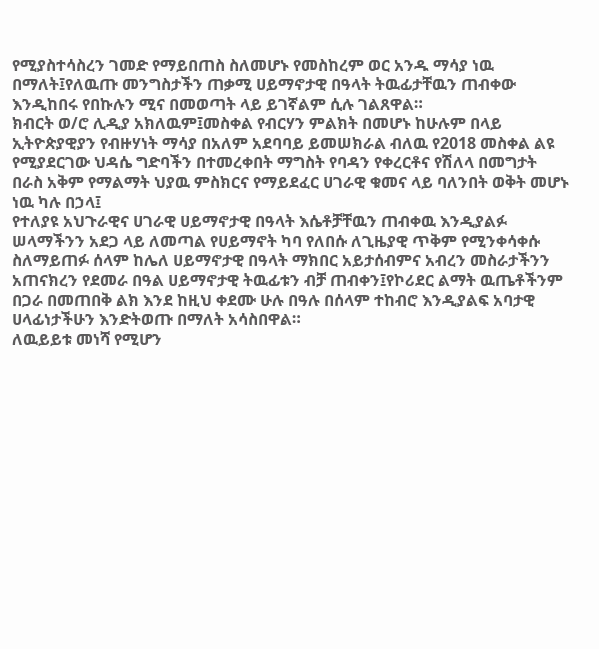የሚያስተሳስረን ገመድ የማይበጠስ ስለመሆኑ የመስከረም ወር አንዱ ማሳያ ነዉ በማለት፤የለዉጡ መንግስታችን ጠቃሚ ሀይማኖታዊ በዓላት ትዉፊታቸዉን ጠብቀው እንዲከበሩ የበኩሉን ሚና በመወጣት ላይ ይገኛልም ሲሉ ገልጸዋል።
ክብርት ወ/ሮ ሊዲያ አክለዉም፤መስቀል የብርሃን ምልክት በመሆኑ ከሁሉም በላይ ኢትዮጵያዊያን የብዙሃነት ማሳያ በአለም አደባባይ ይመሠክራል ብለዉ የ2018 መስቀል ልዩ የሚያደርገው ህዳሴ ግድባችን በተመረቀበት ማግስት የባዳን የቀረርቶና የሽለላ በመግታት በራስ አቅም የማልማት ህያዉ ምስክርና የማይደፈር ሀገራዊ ቁመና ላይ ባለንበት ወቅት መሆኑ ነዉ ካሉ በኃላ፤
የተለያዩ አህጉራዊና ሀገራዊ ሀይማኖታዊ በዓላት እሴቶቻቸዉን ጠብቀዉ እንዲያልፉ ሠላማችንን አደጋ ላይ ለመጣል የሀይማኖት ካባ የለበሱ ለጊዜያዊ ጥቅም የሚንቀሳቀሱ ስለማይጠፉ ሰላም ከሌለ ሀይማኖታዊ በዓላት ማክበር አይታሰብምና አብረን መስራታችንን አጠናክረን የደመራ በዓል ሀይማኖታዊ ትዉፊቱን ብቻ ጠብቀን፤የኮሪደር ልማት ዉጤቶችንም በጋራ በመጠበቅ ልክ እንደ ከዚህ ቀደሙ ሁሉ በዓሉ በሰላም ተከብሮ እንዲያልፍ አባታዊ ሀላፊነታችሁን እንድትወጡ በማለት አሳስበዋል።
ለዉይይቱ መነሻ የሚሆን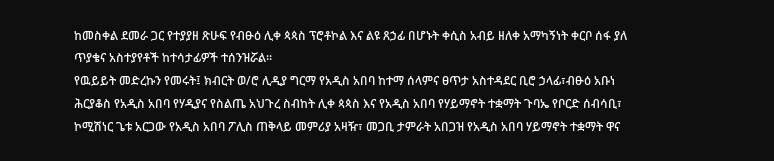ከመስቀል ደመራ ጋር የተያያዘ ጽሁፍ የብፁዕ ሊቀ ጳጳስ ፕሮቶኮል እና ልዩ ጸኃፊ በሆኑት ቀሲስ አብይ ዘለቀ አማካኝነት ቀርቦ ሰፋ ያለ ጥያቄና አስተያየቶች ከተሳታፊዎች ተሰንዝሯል።
የዉይይት መድረኩን የመሩት፤ ክብርት ወ/ሮ ሊዲያ ግርማ የአዲስ አበባ ከተማ ሰላምና ፀጥታ አስተዳደር ቢሮ ኃላፊ፣ብፁዕ አቡነ ሕርያቆስ የአዲስ አበባ የሃዲያና የስልጤ አህጉረ ስብከት ሊቀ ጳጳስ እና የአዲስ አበባ የሃይማኖት ተቋማት ጉባኤ የቦርድ ሰብሳቢ፣ ኮሚሽነር ጌቱ አርጋው የአዲስ አበባ ፖሊስ ጠቅላይ መምሪያ አዛዥ፣ መጋቢ ታምራት አበጋዝ የአዲስ አበባ ሃይማኖት ተቋማት ዋና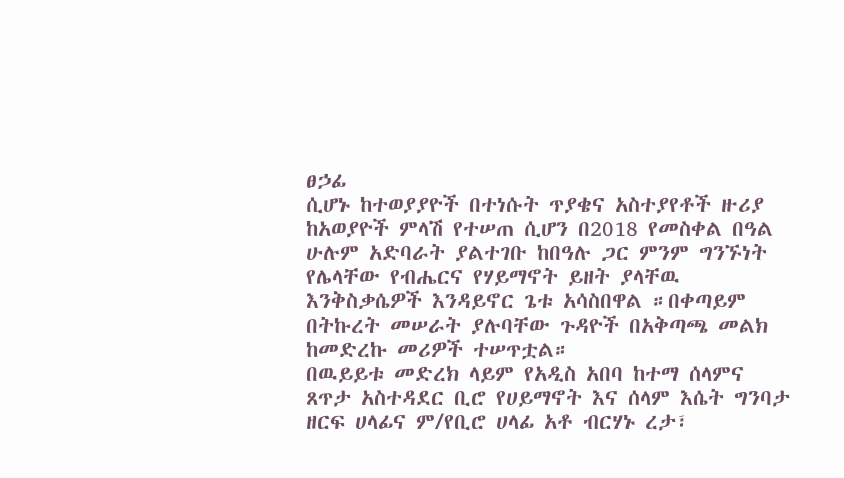ፀኃፊ
ሲሆኑ ከተወያያዮች በተነሱት ጥያቄና አስተያየቶች ዙሪያ ከአወያዮች ምላሽ የተሠጠ ሲሆን በ2018 የመስቀል በዓል ሁሉም አድባራት ያልተገቡ ከበዓሉ ጋር ምንም ግንኙነት የሌላቸው የብሔርና የሃይማኖት ይዘት ያላቸዉ እንቅስቃሴዎች እንዳይኖር ጌቱ አሳስበዋል ።በቀጣይም በትኩረት መሠራት ያሉባቸው ጉዳዮች በአቅጣጫ መልክ ከመድረኩ መሪዎች ተሠጥቷል።
በዉይይቱ መድረክ ላይም የአዲስ አበባ ከተማ ሰላምና ጸጥታ አስተዳደር ቢሮ የሀይማኖት እና ሰላም እሴት ግንባታ ዘርፍ ሀላፊና ም/የቢሮ ሀላፊ አቶ ብርሃኑ ረታ፣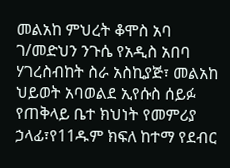መልአከ ምህረት ቆሞስ አባ ገ/መድህን ንጉሴ የአዲስ አበባ ሃገረስብከት ስራ አስኪያጅ፣ መልአከ ህይወት አባወልደ ኢየሱስ ሰይፉ የጠቅላይ ቤተ ክህነት የመምሪያ ኃላፊ፣የ11ዱም ክፍለ ከተማ የደብር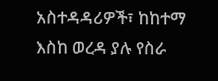አስተዳዳሪዎች፣ ከከተማ እስከ ወረዳ ያሉ የስራ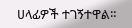ሀላፊዎች ተገኝተዋል።